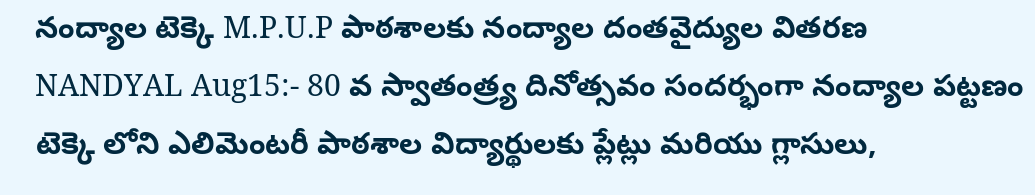నంద్యాల టెక్కె M.P.U.P పాఠశాలకు నంద్యాల దంతవైద్యుల వితరణ
NANDYAL Aug15:- 80 వ స్వాతంత్ర్య దినోత్సవం సందర్భంగా నంద్యాల పట్టణం టెక్కె లోని ఎలిమెంటరీ పాఠశాల విద్యార్థులకు ప్లేట్లు మరియు గ్లాసులు,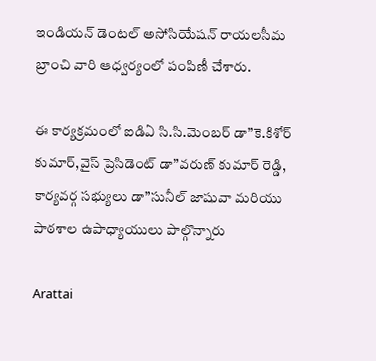ఇండియన్ డెంటల్ అసోసియేషన్ రాయలసీమ బ్రాంచి వారి ఆధ్వర్యంలో పంపిణీ చేశారు.

ఈ కార్యక్రమంలో ఐడిఏ సి.సి.మెంబర్ డా”కె.కిశోర్ కుమార్,వైస్ ప్రెసిడెంట్ డా”వరుణ్ కుమార్ రెడ్డి, కార్యవర్గ సభ్యులు డా”సునీల్ జాషువా మరియు పాఠశాల ఉపాధ్యాయులు పాల్గొన్నారు

Arattai